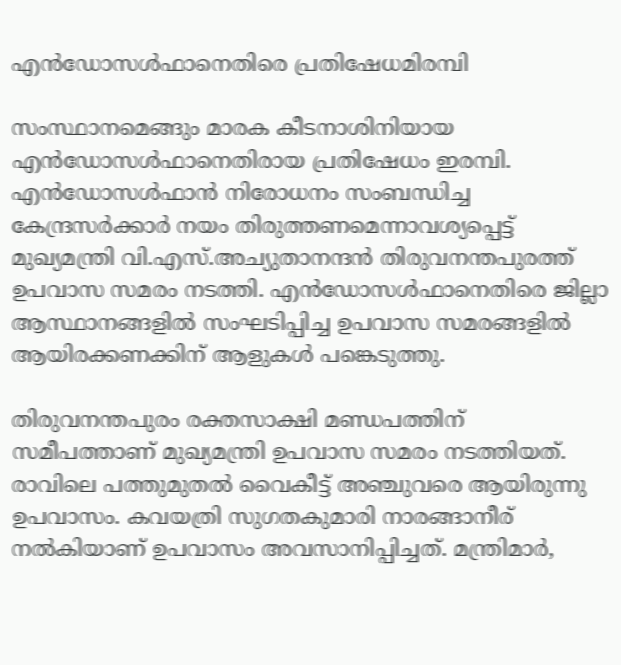എന്‍ഡോസള്‍ഫാനെതിരെ പ്രതിഷേധമിരമ്പി

സംസ്ഥാനമെങ്ങും മാരക കീടനാശിനിയായ എന്‍ഡോസള്‍ഫാനെതിരായ പ്രതിഷേധം ഇരമ്പി. എന്‍ഡോസള്‍ഫാന്‍ നിരോധനം സംബന്ധിച്ച കേന്ദ്രസര്‍ക്കാര്‍ നയം തിരുത്തണമെന്നാവശ്യപ്പെട്ട്‌ മുഖ്യമന്ത്രി വി.എസ്‌.അച്യുതാനന്ദന്‍ തിരുവനന്തപുരത്ത്‌ ഉപവാസ സമരം നടത്തി. എന്‍ഡോസള്‍ഫാനെതിരെ ജില്ലാ ആസ്ഥാനങ്ങളില്‍ സംഘടിപ്പിച്ച ഉപവാസ സമരങ്ങളില്‍ ആയിരക്കണക്കിന്‌ ആളുകള്‍ പങ്കെടുത്തു.

തിരുവനന്തപുരം രക്തസാക്ഷി മണ്ഡപത്തിന്‌ സമീപത്താണ്‌ മുഖ്യമന്ത്രി ഉപവാസ സമരം നടത്തിയത്‌. രാവിലെ പത്തുമുതല്‍ വൈകീട്ട്‌ അഞ്ചുവരെ ആയിരുന്നു ഉപവാസം. കവയത്രി സുഗതകുമാരി നാരങ്ങാനീര്‌ നല്‍കിയാണ്‌ ഉപവാസം അവസാനിപ്പിച്ചത്‌. മന്ത്രിമാര്‍,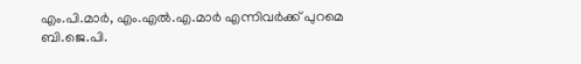എം.പി.മാര്‍, എം.എല്‍.എ.മാര്‍ എന്നിവര്‍ക്ക്‌ പുറമെ ബി.ജെ.പി.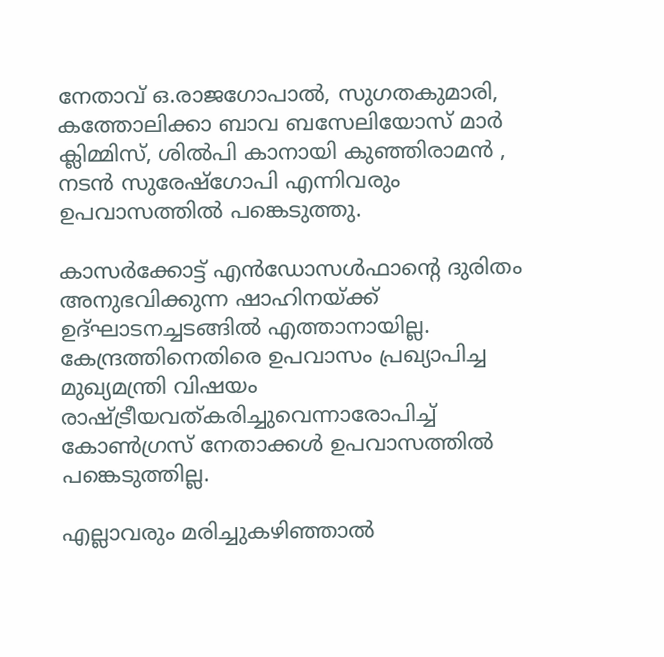നേതാവ്‌ ഒ.രാജഗോപാല്‍, സുഗതകുമാരി, കത്തോലിക്കാ ബാവ ബസേലിയോസ്‌ മാര്‍ ക്ലിമ്മിസ്‌, ശില്‍പി കാനായി കുഞ്ഞിരാമന്‍ , നടന്‍ സുരേഷ്‌ഗോപി എന്നിവരും ഉപവാസത്തില്‍ പങ്കെടുത്തു.

കാസര്‍ക്കോട്ട്‌ എന്‍ഡോസള്‍ഫാന്റെ ദുരിതം അനുഭവിക്കുന്ന ഷാഹിനയ്‌ക്ക്‌ ഉദ്‌ഘാടനച്ചടങ്ങില്‍ എത്താനായില്ല. കേന്ദ്രത്തിനെതിരെ ഉപവാസം പ്രഖ്യാപിച്ച മുഖ്യമന്ത്രി വിഷയം രാഷ്ട്രീയവത്‌കരിച്ചുവെന്നാരോപിച്ച്‌ കോണ്‍ഗ്രസ്‌ നേതാക്കള്‍ ഉപവാസത്തില്‍ പങ്കെടുത്തില്ല.

എല്ലാവരും മരിച്ചുകഴിഞ്ഞാല്‍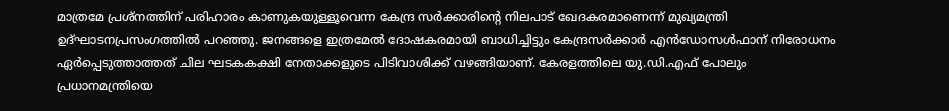മാത്രമേ പ്രശ്‌നത്തിന്‌ പരിഹാരം കാണുകയുള്ളൂവെന്ന കേന്ദ്ര സര്‍ക്കാരിന്റെ നിലപാട്‌ ഖേദകരമാണെന്ന്‌ മുഖ്യമന്ത്രി ഉദ്‌ഘാടനപ്രസംഗത്തില്‍ പറഞ്ഞു. ജനങ്ങളെ ഇത്രമേല്‍ ദോഷകരമായി ബാധിച്ചിട്ടും കേന്ദ്രസര്‍ക്കാര്‍ എന്‍ഡോസള്‍ഫാന്‌ നിരോധനം ഏര്‍പ്പെടുത്താത്തത്‌ ചില ഘടകകക്ഷി നേതാക്കളുടെ പിടിവാശിക്ക്‌ വഴങ്ങിയാണ്‌. കേരളത്തിലെ യു.ഡി.എഫ്‌ പോലും പ്രധാനമന്ത്രിയെ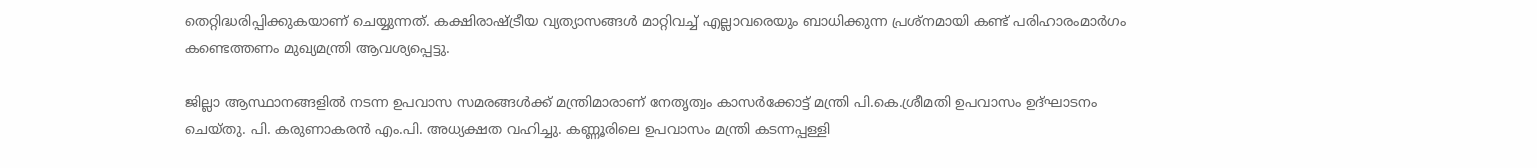തെറ്റിദ്ധരിപ്പിക്കുകയാണ്‌ ചെയ്യുന്നത്‌. കക്ഷിരാഷ്ട്രീയ വ്യത്യാസങ്ങള്‍ മാറ്റിവച്ച്‌ എല്ലാവരെയും ബാധിക്കുന്ന പ്രശ്‌നമായി കണ്ട്‌ പരിഹാരംമാര്‍ഗം കണ്ടെത്തണം മുഖ്യമന്ത്രി ആവശ്യപ്പെട്ടു.

ജില്ലാ ആസ്ഥാനങ്ങളില്‍ നടന്ന ഉപവാസ സമരങ്ങള്‍ക്ക്‌ മന്ത്രിമാരാണ്‌ നേതൃത്വം കാസര്‍ക്കോട്ട്‌ മന്ത്രി പി.കെ.ശ്രീമതി ഉപവാസം ഉദ്‌ഘാടനം ചെയ്‌തു. പി. കരുണാകരന്‍ എം.പി. അധ്യക്ഷത വഹിച്ചു. കണ്ണൂരിലെ ഉപവാസം മന്ത്രി കടന്നപ്പള്ളി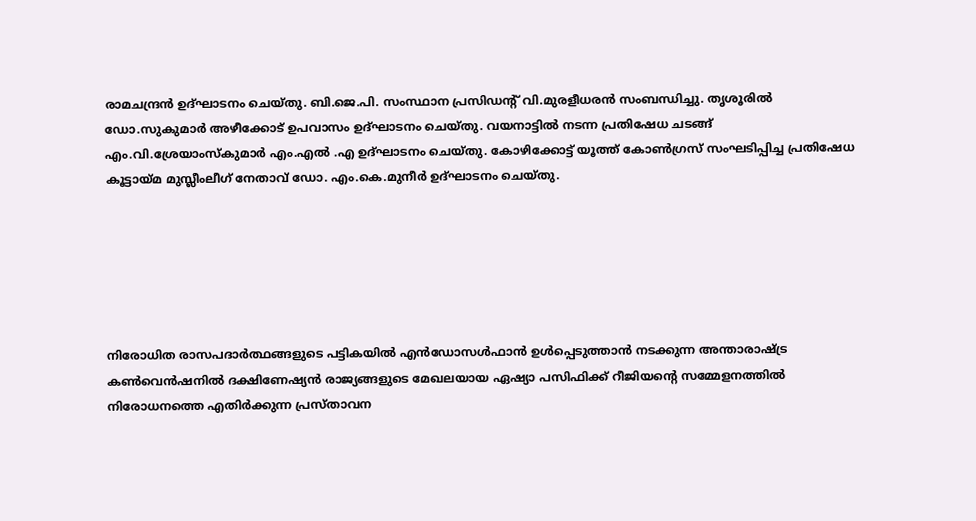രാമചന്ദ്രന്‍ ഉദ്‌ഘാടനം ചെയ്‌തു. ബി.ജെ.പി. സംസ്ഥാന പ്രസിഡന്റ്‌ വി.മുരളീധരന്‍ സംബന്ധിച്ചു. തൃശൂരില്‍ ഡോ.സുകുമാര്‍ അഴീക്കോട്‌ ഉപവാസം ഉദ്‌ഘാടനം ചെയ്‌തു. വയനാട്ടില്‍ നടന്ന പ്രതിഷേധ ചടങ്ങ്‌ എം.വി.ശ്രേയാംസ്‌കുമാര്‍ എം.എല്‍ .എ ഉദ്‌ഘാടനം ചെയ്‌തു. കോഴിക്കോട്ട്‌ യൂത്ത്‌ കോണ്‍ഗ്രസ്‌ സംഘടിപ്പിച്ച പ്രതിഷേധ കൂട്ടായ്‌മ മുസ്ലീംലീഗ്‌ നേതാവ്‌ ഡോ. എം.കെ.മുനീര്‍ ഉദ്‌ഘാടനം ചെയ്‌തു.






നിരോധിത രാസപദാര്‍ത്ഥങ്ങളുടെ പട്ടികയില്‍ എന്‍ഡോസള്‍ഫാന്‍ ഉള്‍പ്പെടുത്താന്‍ നടക്കുന്ന അന്താരാഷ്ട്ര കണ്‍വെന്‍ഷനില്‍ ദക്ഷിണേഷ്യന്‍ രാജ്യങ്ങളുടെ മേഖലയായ ഏഷ്യാ പസിഫിക്ക്‌ റീജിയന്റെ സമ്മേളനത്തില്‍ നിരോധനത്തെ എതിര്‍ക്കുന്ന പ്രസ്‌താവന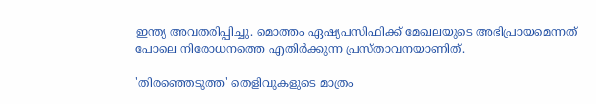ഇന്ത്യ അവതരിപ്പിച്ചു. മൊത്തം ഏഷ്യപസിഫിക്ക്‌ മേഖലയുടെ അഭിപ്രായമെന്നത്‌ പോലെ നിരോധനത്തെ എതിര്‍ക്കുന്ന പ്രസ്‌താവനയാണിത്‌.

'തിരഞ്ഞെടുത്ത' തെളിവുകളുടെ മാത്രം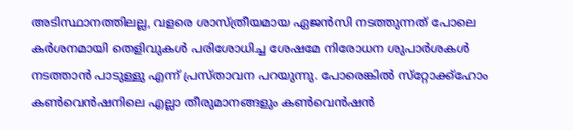അടിസ്ഥാനത്തിലല്ല, വളരെ ശാസ്‌ത്രീയമായ ഏജന്‍സി നടത്തുന്നത്‌ പോലെ കര്‍ശനമായി തെളിവുകള്‍ പരിശോധിച്ച ശേഷമേ നിരോധന ശുപാര്‍ശകള്‍ നടത്താന്‍ പാടുള്ളു എന്ന്‌ പ്രസ്‌താവന പറയുന്നു. പോരെങ്കില്‍ സ്‌റ്റോക്ക്‌ഹോം കണ്‍വെന്‍ഷനിലെ എല്ലാ തീരുമാനങ്ങളും കണ്‍വെന്‍ഷന്‍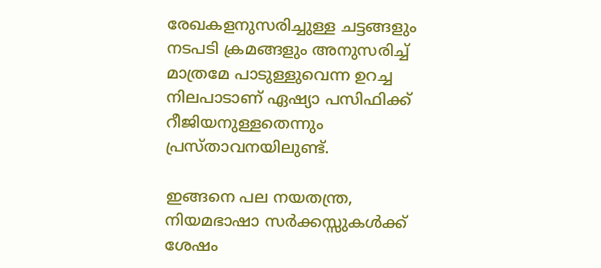രേഖകളനുസരിച്ചുള്ള ചട്ടങ്ങളും നടപടി ക്രമങ്ങളും അനുസരിച്ച്‌ മാത്രമേ പാടുള്ളുവെന്ന ഉറച്ച നിലപാടാണ്‌ ഏഷ്യാ പസിഫിക്ക്‌ റീജിയനുള്ളതെന്നും പ്രസ്‌താവനയിലുണ്ട്‌.

ഇങ്ങനെ പല നയതന്ത്ര, നിയമഭാഷാ സര്‍ക്കസ്സുകള്‍ക്ക്‌ ശേഷം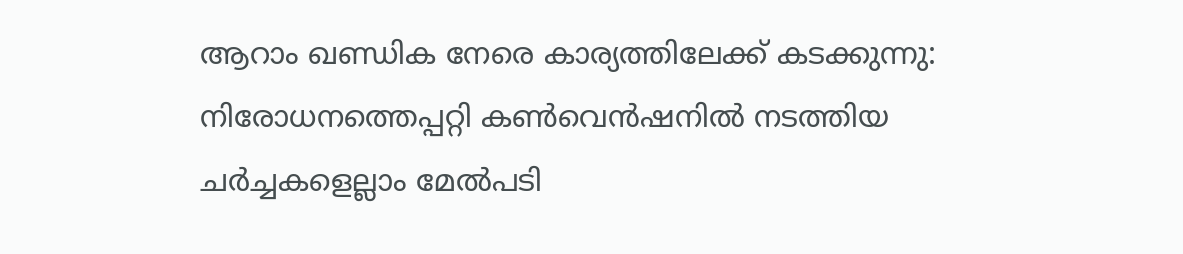ആറാം ഖണ്ഡിക നേരെ കാര്യത്തിലേക്ക്‌ കടക്കുന്നു: നിരോധനത്തെപ്പറ്റി കണ്‍വെന്‍ഷനില്‍ നടത്തിയ ചര്‍ച്ചകളെല്ലാം മേല്‍പടി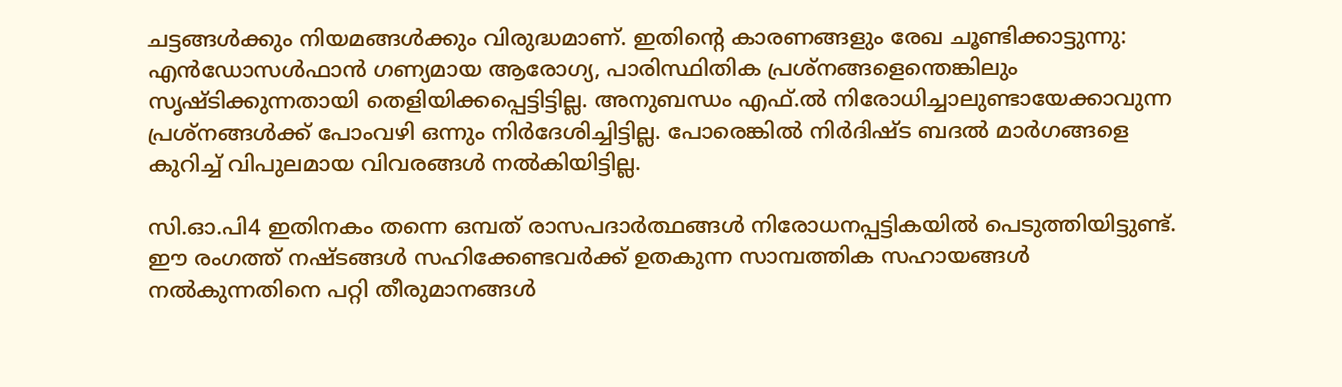ചട്ടങ്ങള്‍ക്കും നിയമങ്ങള്‍ക്കും വിരുദ്ധമാണ്‌. ഇതിന്റെ കാരണങ്ങളും രേഖ ചൂണ്ടിക്കാട്ടുന്നു: എന്‍ഡോസള്‍ഫാന്‍ ഗണ്യമായ ആരോഗ്യ, പാരിസ്ഥിതിക പ്രശ്‌നങ്ങളെന്തെങ്കിലും സൃഷ്ടിക്കുന്നതായി തെളിയിക്കപ്പെട്ടിട്ടില്ല. അനുബന്ധം എഫ്‌.ല്‍ നിരോധിച്ചാലുണ്ടായേക്കാവുന്ന പ്രശ്‌നങ്ങള്‍ക്ക്‌ പോംവഴി ഒന്നും നിര്‍ദേശിച്ചിട്ടില്ല. പോരെങ്കില്‍ നിര്‍ദിഷ്ട ബദല്‍ മാര്‍ഗങ്ങളെ കുറിച്ച്‌ വിപുലമായ വിവരങ്ങള്‍ നല്‍കിയിട്ടില്ല.

സി.ഓ.പി4 ഇതിനകം തന്നെ ഒമ്പത്‌ രാസപദാര്‍ത്ഥങ്ങള്‍ നിരോധനപ്പട്ടികയില്‍ പെടുത്തിയിട്ടുണ്ട്‌. ഈ രംഗത്ത്‌ നഷ്ടങ്ങള്‍ സഹിക്കേണ്ടവര്‍ക്ക്‌ ഉതകുന്ന സാമ്പത്തിക സഹായങ്ങള്‍ നല്‍കുന്നതിനെ പറ്റി തീരുമാനങ്ങള്‍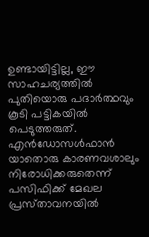ഉണ്ടായിട്ടില്ല, ഈ സാഹചര്യത്തില്‍ പുതിയൊരു പദാര്‍ത്ഥവും കൂടി പട്ടികയില്‍ പെടുത്തരുത്‌. എന്‍ഡോസള്‍ഫാന്‍ യാതൊരു കാരണവശാലും നിരോധിക്കരുതെന്ന്‌ പസിഫിക്ക്‌ മേഖല പ്രസ്‌താവനയില്‍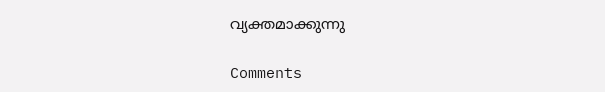വ്യക്തമാക്കുന്നു

Comments